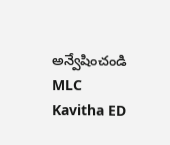అన్వేషించండి
MLC Kavitha ED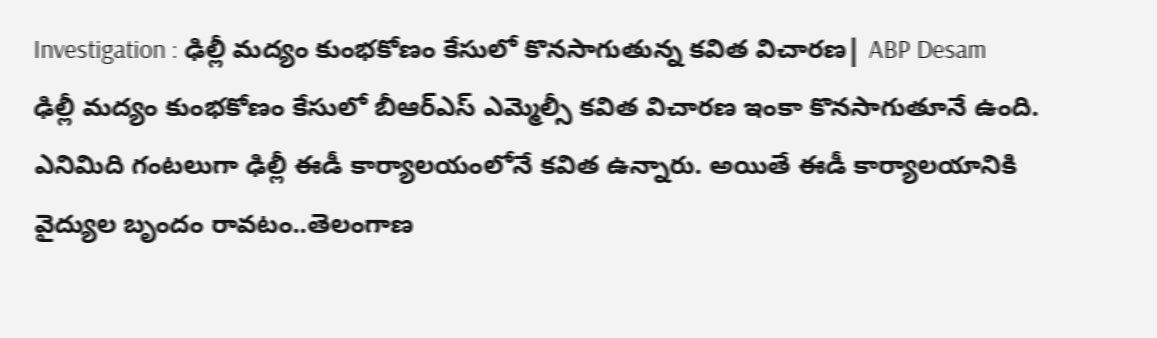Investigation : ఢిల్లీ మద్యం కుంభకోణం కేసులో కొనసాగుతున్న కవిత విచారణ| ABP Desam
ఢిల్లీ మద్యం కుంభకోణం కేసులో బీఆర్ఎస్ ఎమ్మెల్సీ కవిత విచారణ ఇంకా కొనసాగుతూనే ఉంది. ఎనిమిది గంటలుగా ఢిల్లీ ఈడీ కార్యాలయంలోనే కవిత ఉన్నారు. అయితే ఈడీ కార్యాలయానికి వైద్యుల బృందం రావటం..తెలంగాణ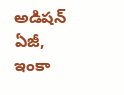అడిషన్ ఏజీ, ఇంకా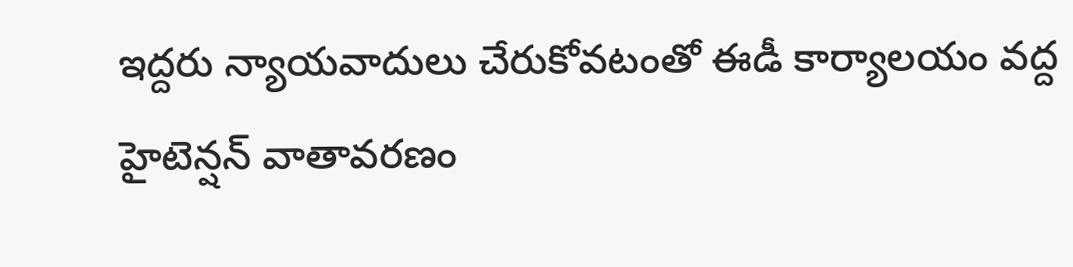ఇద్దరు న్యాయవాదులు చేరుకోవటంతో ఈడీ కార్యాలయం వద్ద హైటెన్షన్ వాతావరణం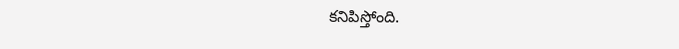కనిపిస్తోంది.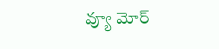వ్యూ మోర్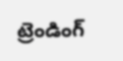ట్రెండింగ్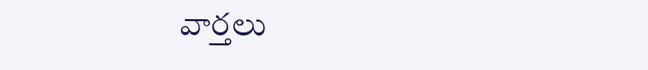వార్తలు